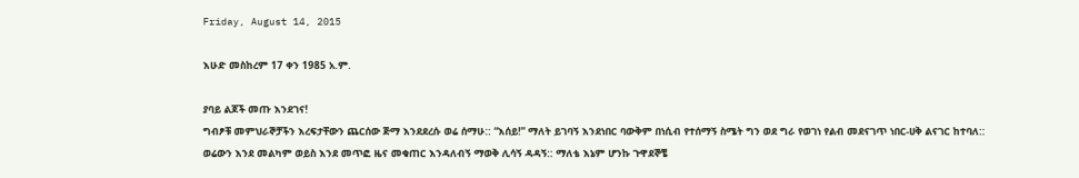Friday, August 14, 2015

እሁድ መስከረም 17 ቀን 1985 አ.ም.

ያባይ ልጆች መጡ እንደገና!
ግብፆቹ መምህራኞቻችን እረፍታቸውን ጨርሰው ጅማ እንደደረሱ ወሬ ሰማሁ:: “እሰይ!” ማለት ይገባኝ እንደነበር ባውቅም በነሲብ የተሰማኝ ስሜት ግን ወደ ግራ የወገነ የልብ መደናገጥ ነበር-ሀቅ ልናገር ከተባለ:: ወሬውን እንደ መልካም ወይስ እንደ መጥፎ ዜና መቁጠር እንዳለብኝ ማወቅ ሊሳኝ ዳዳኝ:: ማለቴ እኔም ሆንኩ ጉዋደኞቼ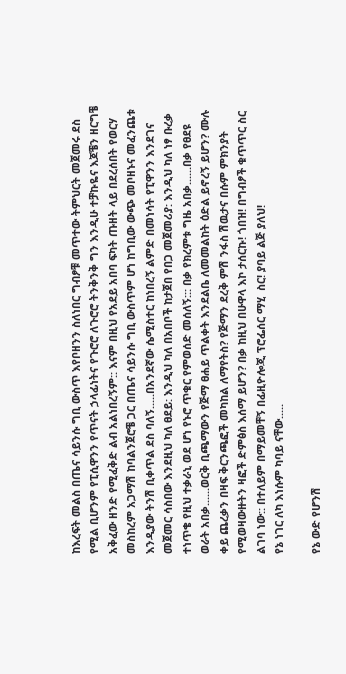ከእረፍት መልስ በጤና ሳይንሱ ግቢ ውስጥ እየቦዘንን ስለነበር ግብፆቹ መጥተው ትምህርት መጀመሩ ደስ የሚል ቢሆንም የፒሲዋንን የጥናት ኃላፊነትና የጉሮሮ ለጉሮሮ ትንቅንቅ ግን እንዲሁ ተቻኩዬና እጆቼን ዘርግቼ አቅፈው ዘንድ የሚፈቅድ ልብ አልነበረኝም:: እናም በዚህ የአደይ አበባ ፍካት ጡዘት ላይ በደረሰበት የወርሃ መስከረም አጋማሽ ከባልንጀሮቼ ጋር በጤና ሳይንሱ ግቢ ውስጥም ሆነ ከግቢው ውጭ መቦዘኑና መፈንጨቱ እንዲያው ትንሽ ቢቀጥል ደስ ባለኝ.....በአንደኛው ሴሚስተር ከነበረኝ ልምድ በመነሳት የፒዋንን እንደገና መጀመር ሳስበው እንደዚህ ካለ ፀደይ: እንዲህ ካለ በአበቦች ከታጀበ የበጋ መጀመሪያ: እንዲህ ካለ ነፃ ቡረቃ ተነጥቄ የዚህ ተቃራኒ ወደ ሆነ የኑሮ ጥቁር የምወሰድ መሰለኝ::: በቃ የክረምቱ ግዜ አበቃ......በቃ የፀደዩ ወራት አበቃ......ወርቅ ቢጫማውን የጅማ ፀሐይ ጥልቀት እንደልቤ ለመመልከት ዕድል ይኖረኝ ይሆን? ሙሉ ቀይ ጨረቃን በዛፍ ቅርንጫፎች መካከል ለማየትስ? የጅማን ደረቅ ምሽ ንፋስ ሽዉታና በሱም ምክንያት የሚወዛውዙትን ዛፎች ድምፅስ እሰማ ይሆን? በቃ ከዚህ በሁዋላ እኮ ታሰርኩ! ጎበዝ! በግብፆች ቁጥጥር ስር ልገባ ነው:: በተለይም በማይመቸኝ በፊዚዮሎጂ ፕሮፌሰር ማሂ  ስር! ያባይ ልጅ ያለህ!
የኔ ነገር ለካ እነሱም ካባይ ናቸው.....

የኔ ውድ የሆንሽ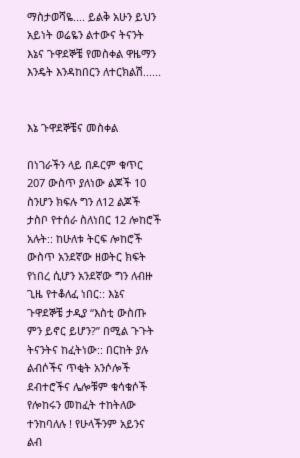ማስታወሻዬ.... ይልቅ አሁን ይህን አይነት ወሬዬን ልተውና ትናንት እኔና ጉዋደኞቼ የመስቀል ዋዜማን እንዴት እንዳከበርን ለተርክልሽ......


እኔ ጉዋደኞቼና መስቀል

በነገራችን ላይ በዶርም ቁጥር 207 ውስጥ ያለነው ልጆች 10 ስንሆን ክፍሉ ግን ለ12 ልጆች ታስቦ የተሰራ ስለነበር 12 ሎከሮች አሉት:: ከሁለቱ ትርፍ ሎከሮች ውስጥ አንደኛው ዘወትር ክፍት የነበረ ሲሆን አንደኛው ግን ለብዙ ጊዜ የተቆለፈ ነበር:: እኔና ጉዋደኞቼ ታዲያ “እስቲ ውስጡ ምን ይኖር ይሆን?” በሚል ጉጉት ትናንትና ከፈትነው:: በርከት ያሉ ልብሶችና ጥቂት አንሶሎች ደብተሮችና ሌሎቹም ቁሳቁሶች የሎከሩን መከፈት ተከትለው ተንከባለሉ ! የሁላችንም አይንና ልብ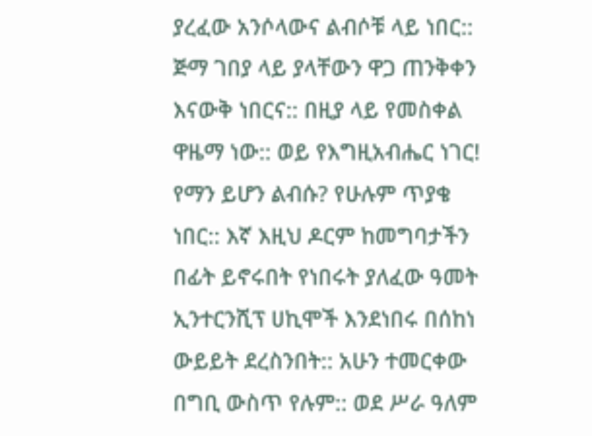ያረፈው አንሶላውና ልብሶቹ ላይ ነበር:: ጅማ ገበያ ላይ ያላቸውን ዋጋ ጠንቅቀን እናውቅ ነበርና:: በዚያ ላይ የመስቀል ዋዜማ ነው:: ወይ የእግዚአብሔር ነገር! የማን ይሆን ልብሱ? የሁሉም ጥያቄ ነበር:: እኛ እዚህ ዶርም ከመግባታችን በፊት ይኖሩበት የነበሩት ያለፈው ዓመት ኢንተርንሺፕ ሀኪሞች እንደነበሩ በሰከነ ውይይት ደረስንበት:: አሁን ተመርቀው በግቢ ውስጥ የሉም:: ወደ ሥራ ዓለም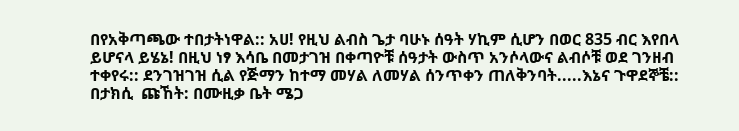በየአቅጣጫው ተበታትነዋል:: አሀ! የዚህ ልብስ ጌታ ባሁኑ ሰዓት ሃኪም ሲሆን በወር 835 ብር እየበላ ይሆናላ ይሄኔ! በዚህ ነፃ እሳቤ በመታገዝ በቀጣዮቹ ሰዓታት ውስጥ አንሶላውና ልብሶቹ ወደ ገንዘብ ተቀየሩ:: ደንገዝገዝ ሲል የጅማን ከተማ መሃል ለመሃል ሰንጥቀን ጠለቅንባት.....እኔና ጉዋደኞቼ:: በታክሲ  ጩኸት: በሙዚቃ ቤት ሜጋ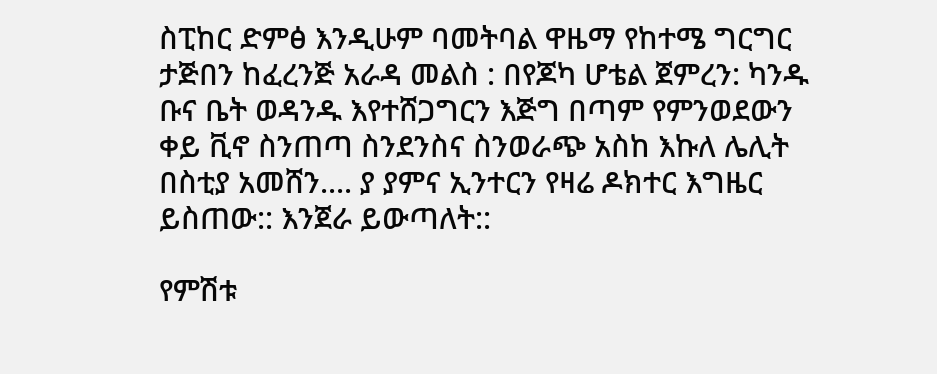ስፒከር ድምፅ እንዲሁም ባመትባል ዋዜማ የከተሜ ግርግር ታጅበን ከፈረንጅ አራዳ መልስ : በየጆካ ሆቴል ጀምረን: ካንዱ ቡና ቤት ወዳንዱ እየተሸጋግርን እጅግ በጣም የምንወደውን ቀይ ቪኖ ስንጠጣ ስንደንስና ስንወራጭ አስከ እኩለ ሌሊት በስቲያ አመሸን.... ያ ያምና ኢንተርን የዛሬ ዶክተር እግዜር ይስጠው:: እንጀራ ይውጣለት::

የምሽቱ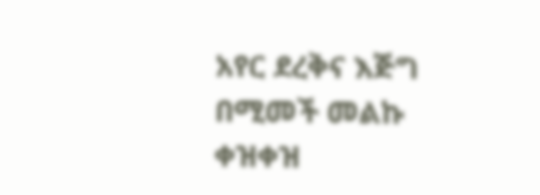አየር ደረቅና እጅግ በሚመች መልኩ ቀዝቀዝ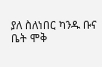ያለ ስለነበር ካንዱ ቡና ቤት ሞቅ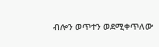ብሎን ወጥተን ወደሚቀጥለው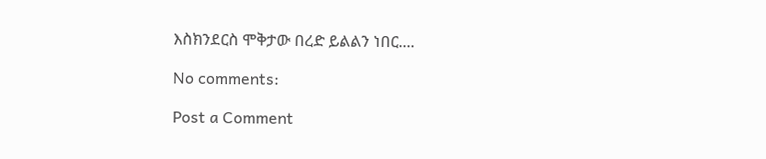እስክንደርስ ሞቅታው በረድ ይልልን ነበር....

No comments:

Post a Comment